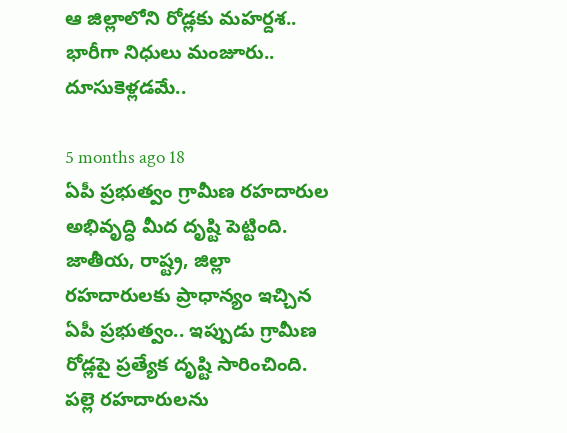ఆ జిల్లాలోని రోడ్లకు మహర్దశ.. భారీగా నిధులు మంజూరు.. దూసుకెళ్లడమే..

5 months ago 18
ఏపీ ప్రభుత్వం గ్రామీణ రహదారుల అభివృద్ధి మీద దృష్టి పెట్టింది. జాతీయ, రాష్ట్ర, జిల్లా రహదారులకు ప్రాధాన్యం ఇచ్చిన ఏపీ ప్రభుత్వం.. ఇప్పుడు గ్రామీణ రోడ్లపై ప్రత్యేక దృష్టి సారించింది. పల్లె రహదారులను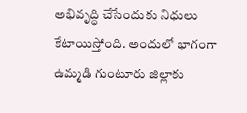అభివృద్ధి చేసేందుకు నిధులు కేటాయిస్తోంది. అందులో భాగంగా ఉమ్మడి గుంటూరు జిల్లాకు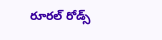రూరల్ రోడ్స్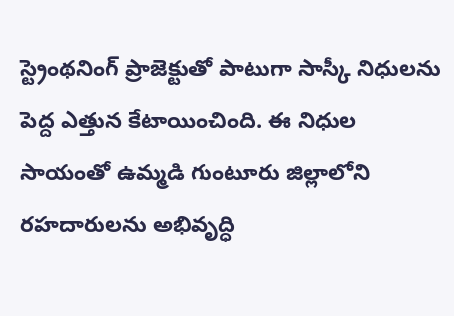స్ట్రెంథనింగ్ ప్రాజెక్టుతో పాటుగా సాస్కీ నిధులను పెద్ద ఎత్తున కేటాయించింది. ఈ నిధుల సాయంతో ఉమ్మడి గుంటూరు జిల్లాలోని రహదారులను అభివృద్ధి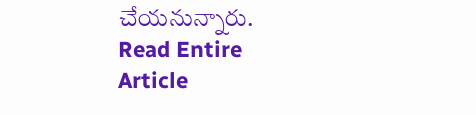చేయనున్నారు.
Read Entire Article